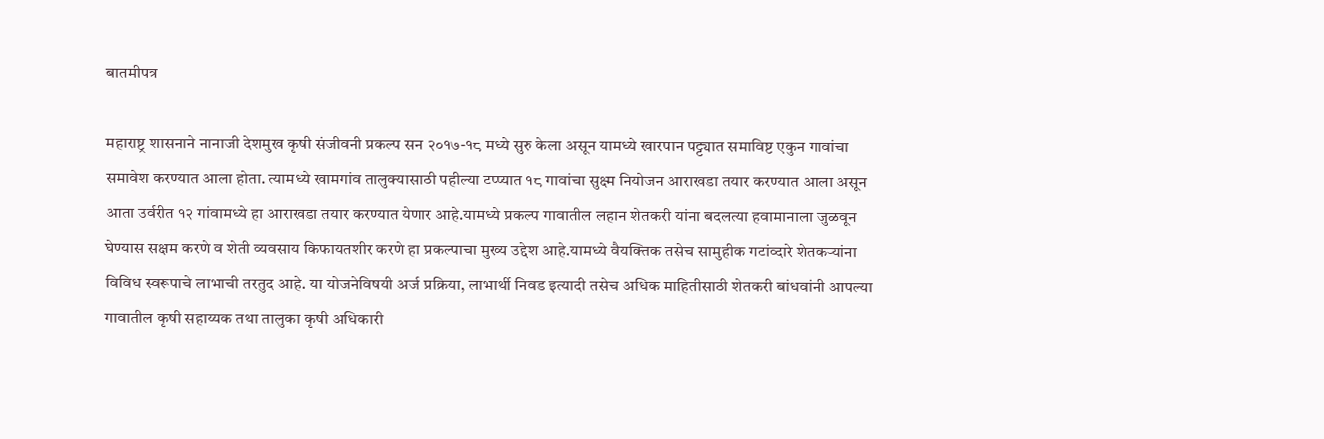बातमीपत्र

महाराष्ट्र शासनाने नानाजी देशमुख कृषी संजीवनी प्रकल्प सन २०१७-१८ मध्ये सुरु केला असून यामध्ये खारपान पट्ट्यात समाविष्ट एकुन गावांचा समावेश करण्यात आला होता. त्यामध्ये खामगांव तालुक्यासाठी पहील्या टप्प्यात १८ गावांचा सुक्ष्म नियोजन आराखडा तयार करण्यात आला असून आता उर्वरीत १२ गांवामध्ये हा आराखडा तयार करण्यात येणार आहे.यामध्ये प्रकल्प गावातील लहान शेतकरी यांना बदलत्या हवामानाला जुळवून घेण्यास सक्षम करणे व शेती व्यवसाय किफायतशीर करणे हा प्रकल्पाचा मुख्य उद्देश आहे.यामध्ये वैयक्तिक तसेच सामुहीक गटांव्दारे शेतकऱ्यांना विविध स्वरूपाचे लाभाची तरतुद आहे. या योजनेविषयी अर्ज प्रक्रिया, लाभार्थी निवड इत्यादी तसेच अधिक माहितीसाठी शेतकरी बांधवांनी आपल्या गावातील कृषी सहाय्यक तथा तालुका कृषी अधिकारी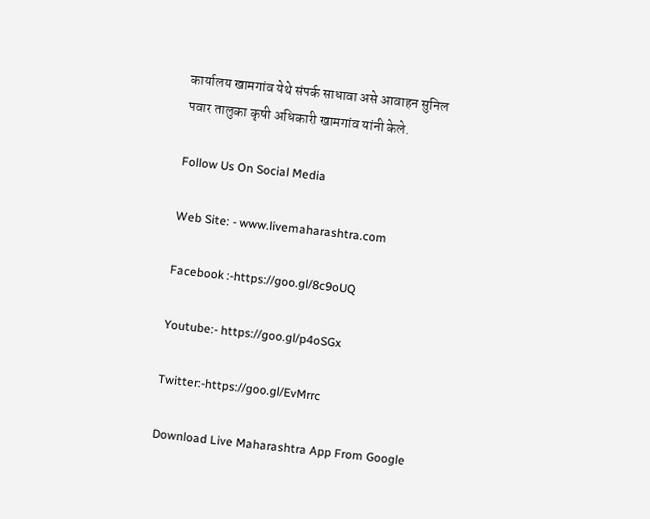कार्यालय खामगांव येथे संपर्क साधावा असे आवाहन सुनिल पवार तालुका कृषी अधिकारी खामगांव यांनी केले.

Follow Us On Social Media

Web Site: - www.livemaharashtra.com

Facebook :-https://goo.gl/8c9oUQ

Youtube:- https://goo.gl/p4oSGx

Twitter:-https://goo.gl/EvMrrc

Download Live Maharashtra App From Google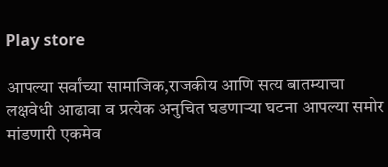Play store

आपल्या सर्वांच्या सामाजिक,राजकीय आणि सत्य बातम्याचा लक्षवेधी आढावा व प्रत्येक अनुचित घडणाऱ्या घटना आपल्या समोर मांडणारी एकमेव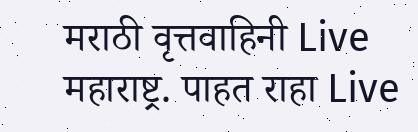मराठी वृत्तवाहिनी Live महाराष्ट्र. पाहत राहा Live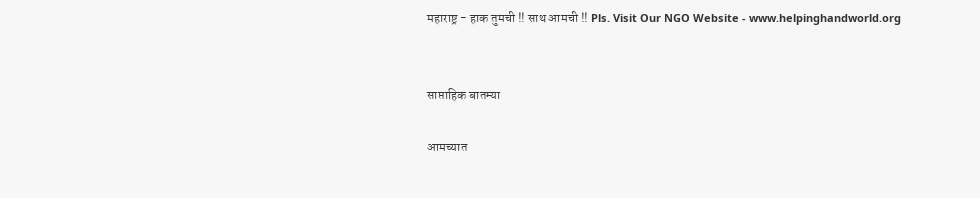महाराष्ट्र - हाक तुमची !! साथ आमची !! Pls. Visit Our NGO Website - www.helpinghandworld.org


साप्ताहिक बातम्या

आमच्यात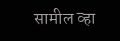सामील व्हा